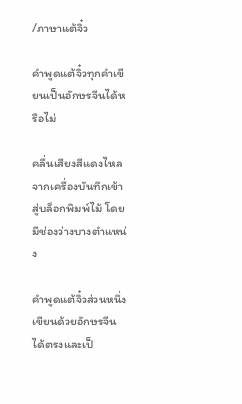/ภาษาแต้จิ๋ว

คำพูดแต้จิ๋วทุกคำเขียนเป็นอักษรจีนได้หรือไม่

คลื่นเสียงสีแดงไหลจากเครื่องบันทึกเข้าสู่บล็อกพิมพ์ไม้ โดยมีช่องว่างบางตำแหน่ง

คำพูดแต้จิ๋วส่วนหนึ่งเขียนด้วยอักษรจีนได้ตรงและเป็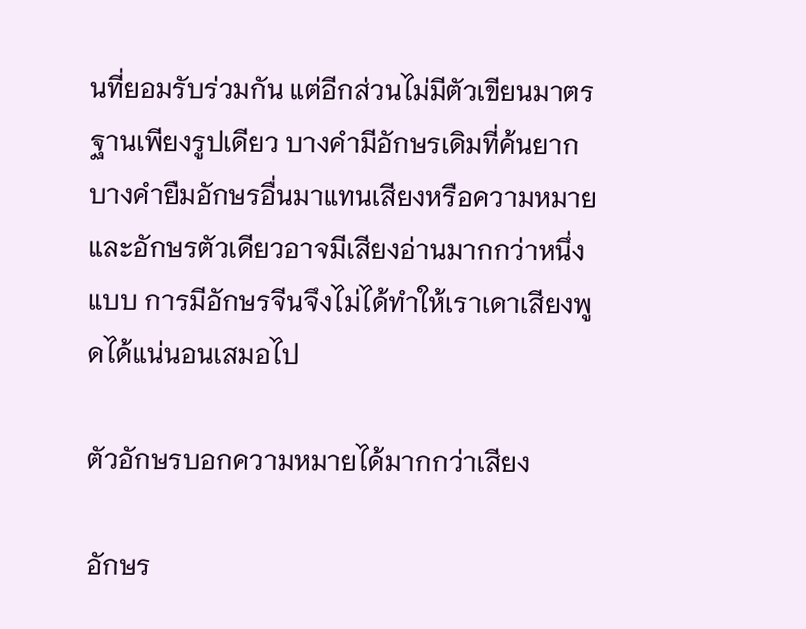นที่ยอมรับร่วมกัน แต่อีกส่วนไม่มีตัวเขียนมาตรฐานเพียงรูปเดียว บางคำมีอักษรเดิมที่ค้นยาก บางคำยืมอักษรอื่นมาแทนเสียงหรือความหมาย และอักษรตัวเดียวอาจมีเสียงอ่านมากกว่าหนึ่งแบบ การมีอักษรจีนจึงไม่ได้ทำให้เราเดาเสียงพูดได้แน่นอนเสมอไป

ตัวอักษรบอกความหมายได้มากกว่าเสียง

อักษร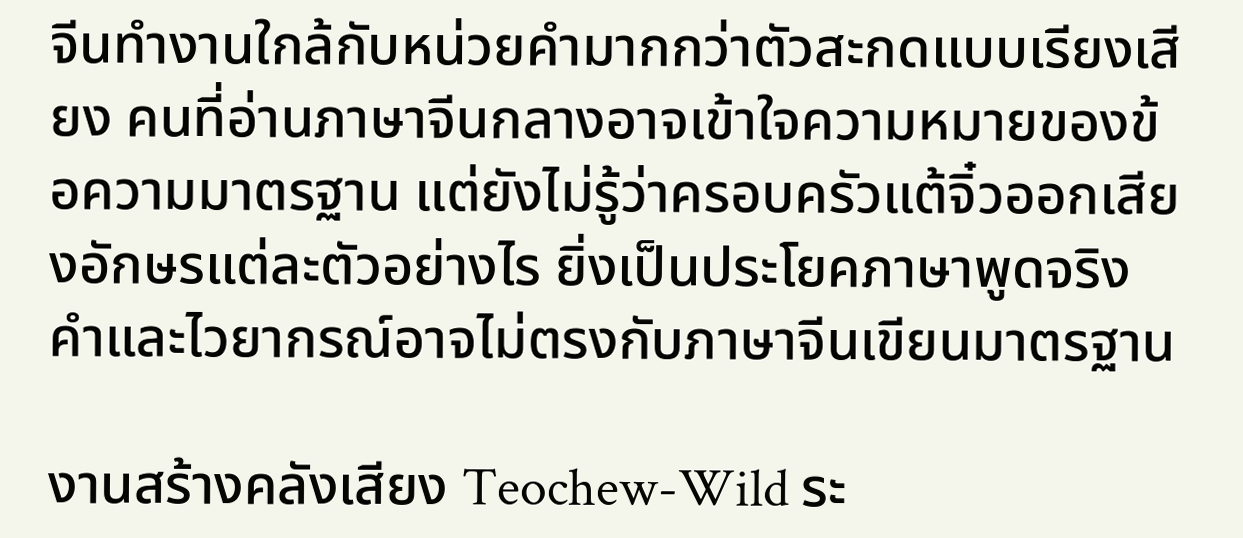จีนทำงานใกล้กับหน่วยคำมากกว่าตัวสะกดแบบเรียงเสียง คนที่อ่านภาษาจีนกลางอาจเข้าใจความหมายของข้อความมาตรฐาน แต่ยังไม่รู้ว่าครอบครัวแต้จิ๋วออกเสียงอักษรแต่ละตัวอย่างไร ยิ่งเป็นประโยคภาษาพูดจริง คำและไวยากรณ์อาจไม่ตรงกับภาษาจีนเขียนมาตรฐาน

งานสร้างคลังเสียง Teochew-Wild ระ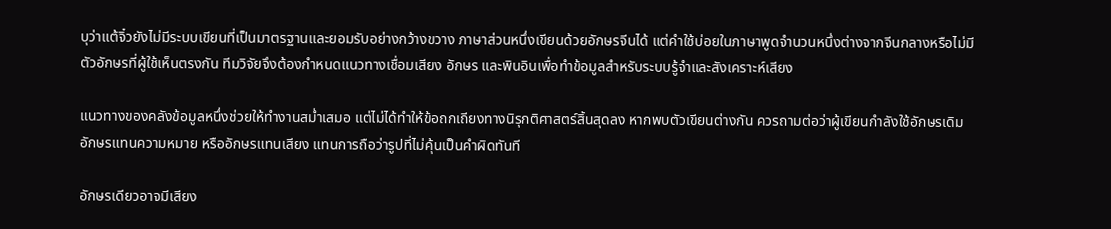บุว่าแต้จิ๋วยังไม่มีระบบเขียนที่เป็นมาตรฐานและยอมรับอย่างกว้างขวาง ภาษาส่วนหนึ่งเขียนด้วยอักษรจีนได้ แต่คำใช้บ่อยในภาษาพูดจำนวนหนึ่งต่างจากจีนกลางหรือไม่มีตัวอักษรที่ผู้ใช้เห็นตรงกัน ทีมวิจัยจึงต้องกำหนดแนวทางเชื่อมเสียง อักษร และพินอินเพื่อทำข้อมูลสำหรับระบบรู้จำและสังเคราะห์เสียง

แนวทางของคลังข้อมูลหนึ่งช่วยให้ทำงานสม่ำเสมอ แต่ไม่ได้ทำให้ข้อถกเถียงทางนิรุกติศาสตร์สิ้นสุดลง หากพบตัวเขียนต่างกัน ควรถามต่อว่าผู้เขียนกำลังใช้อักษรเดิม อักษรแทนความหมาย หรืออักษรแทนเสียง แทนการถือว่ารูปที่ไม่คุ้นเป็นคำผิดทันที

อักษรเดียวอาจมีเสียง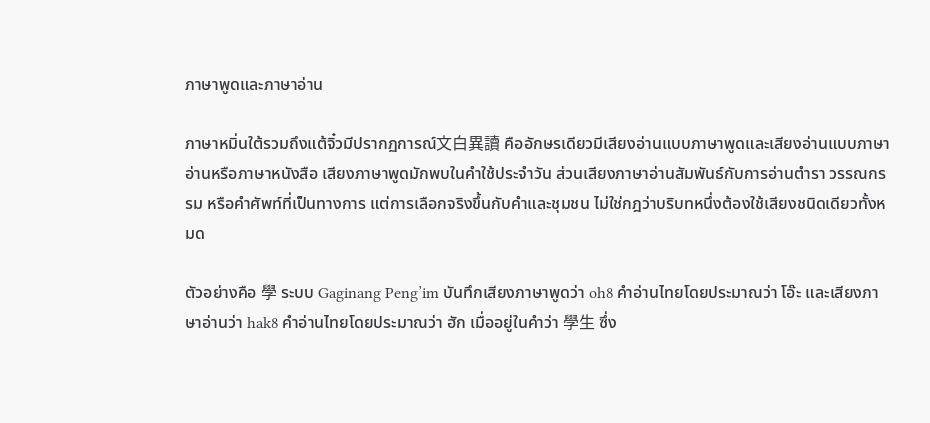ภาษาพูดและภาษาอ่าน

ภาษาหมิ่นใต้รวมถึงแต้จิ๋วมีปรากฏการณ์文白異讀 คืออักษรเดียวมีเสียงอ่านแบบภาษาพูดและเสียงอ่านแบบภาษาอ่านหรือภาษาหนังสือ เสียงภาษาพูดมักพบในคำใช้ประจำวัน ส่วนเสียงภาษาอ่านสัมพันธ์กับการอ่านตำรา วรรณกรรม หรือคำศัพท์ที่เป็นทางการ แต่การเลือกจริงขึ้นกับคำและชุมชน ไม่ใช่กฎว่าบริบทหนึ่งต้องใช้เสียงชนิดเดียวทั้งหมด

ตัวอย่างคือ 學 ระบบ Gaginang Peng’im บันทึกเสียงภาษาพูดว่า oh8 คำอ่านไทยโดยประมาณว่า โอ๊ะ และเสียงภาษาอ่านว่า hak8 คำอ่านไทยโดยประมาณว่า ฮัก เมื่ออยู่ในคำว่า 學生 ซึ่ง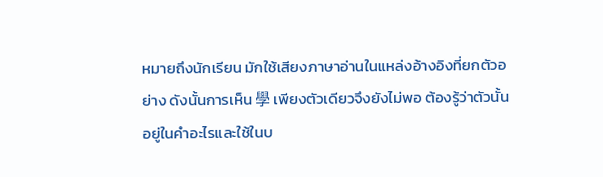หมายถึงนักเรียน มักใช้เสียงภาษาอ่านในแหล่งอ้างอิงที่ยกตัวอย่าง ดังนั้นการเห็น 學 เพียงตัวเดียวจึงยังไม่พอ ต้องรู้ว่าตัวนั้นอยู่ในคำอะไรและใช้ในบ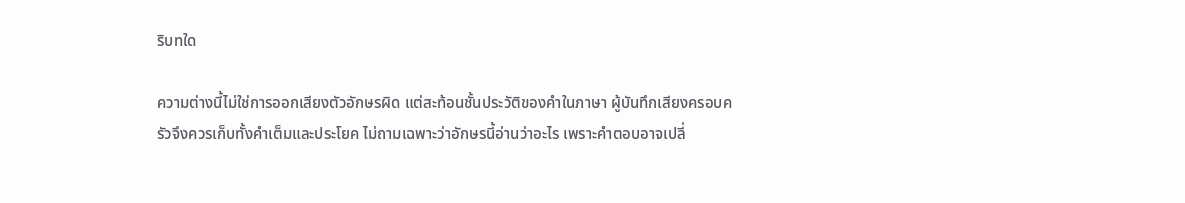ริบทใด

ความต่างนี้ไม่ใช่การออกเสียงตัวอักษรผิด แต่สะท้อนชั้นประวัติของคำในภาษา ผู้บันทึกเสียงครอบครัวจึงควรเก็บทั้งคำเต็มและประโยค ไม่ถามเฉพาะว่าอักษรนี้อ่านว่าอะไร เพราะคำตอบอาจเปลี่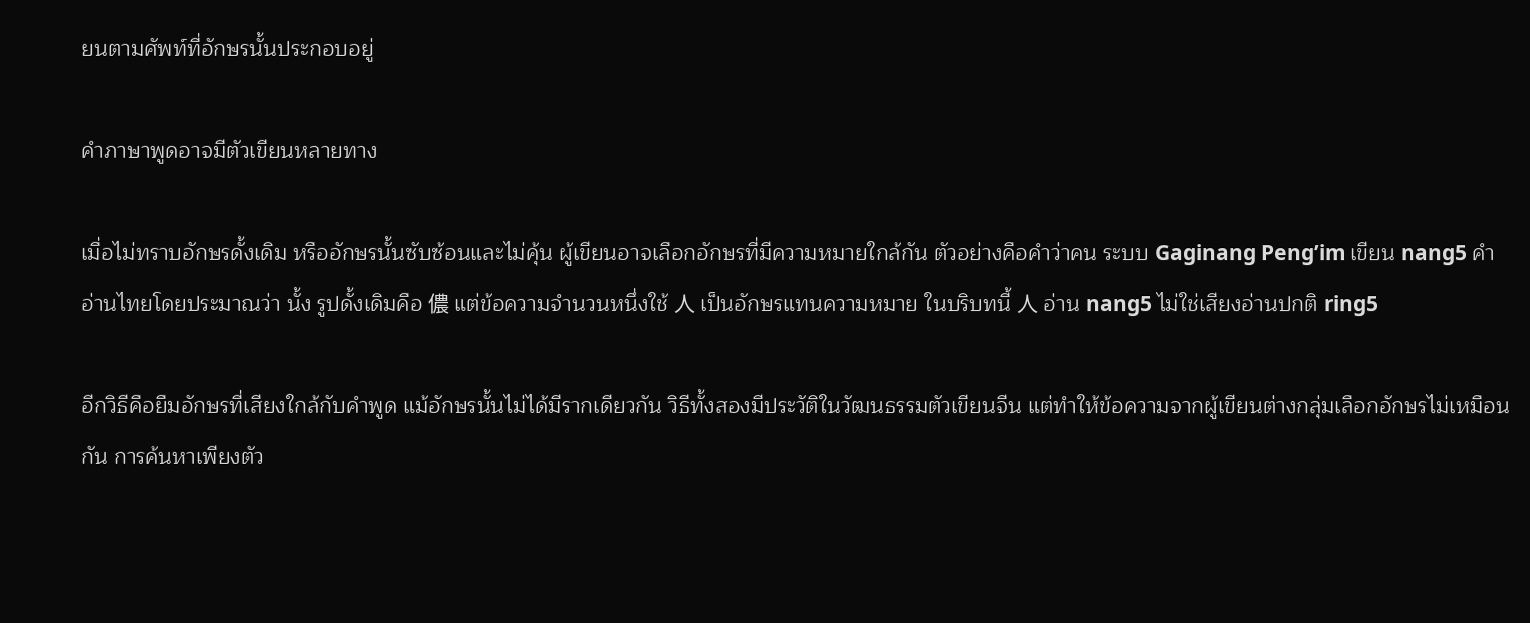ยนตามศัพท์ที่อักษรนั้นประกอบอยู่

คำภาษาพูดอาจมีตัวเขียนหลายทาง

เมื่อไม่ทราบอักษรดั้งเดิม หรืออักษรนั้นซับซ้อนและไม่คุ้น ผู้เขียนอาจเลือกอักษรที่มีความหมายใกล้กัน ตัวอย่างคือคำว่าคน ระบบ Gaginang Peng’im เขียน nang5 คำอ่านไทยโดยประมาณว่า นั้ง รูปดั้งเดิมคือ 儂 แต่ข้อความจำนวนหนึ่งใช้ 人 เป็นอักษรแทนความหมาย ในบริบทนี้ 人 อ่าน nang5 ไม่ใช่เสียงอ่านปกติ ring5

อีกวิธีคือยืมอักษรที่เสียงใกล้กับคำพูด แม้อักษรนั้นไม่ได้มีรากเดียวกัน วิธีทั้งสองมีประวัติในวัฒนธรรมตัวเขียนจีน แต่ทำให้ข้อความจากผู้เขียนต่างกลุ่มเลือกอักษรไม่เหมือนกัน การค้นหาเพียงตัว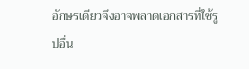อักษรเดียวจึงอาจพลาดเอกสารที่ใช้รูปอื่น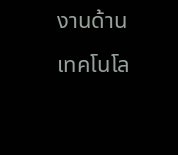งานด้านเทคโนโล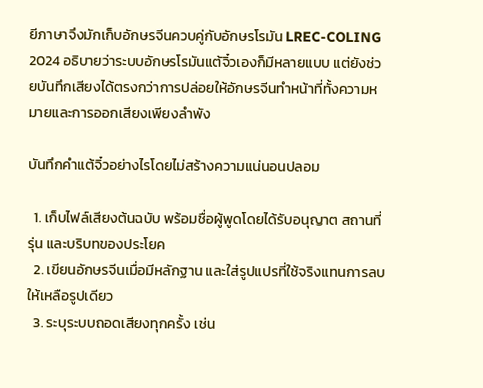ยีภาษาจึงมักเก็บอักษรจีนควบคู่กับอักษรโรมัน LREC-COLING 2024 อธิบายว่าระบบอักษรโรมันแต้จิ๋วเองก็มีหลายแบบ แต่ยังช่วยบันทึกเสียงได้ตรงกว่าการปล่อยให้อักษรจีนทำหน้าที่ทั้งความหมายและการออกเสียงเพียงลำพัง

บันทึกคำแต้จิ๋วอย่างไรโดยไม่สร้างความแน่นอนปลอม

  1. เก็บไฟล์เสียงต้นฉบับ พร้อมชื่อผู้พูดโดยได้รับอนุญาต สถานที่ รุ่น และบริบทของประโยค
  2. เขียนอักษรจีนเมื่อมีหลักฐาน และใส่รูปแปรที่ใช้จริงแทนการลบให้เหลือรูปเดียว
  3. ระบุระบบถอดเสียงทุกครั้ง เช่น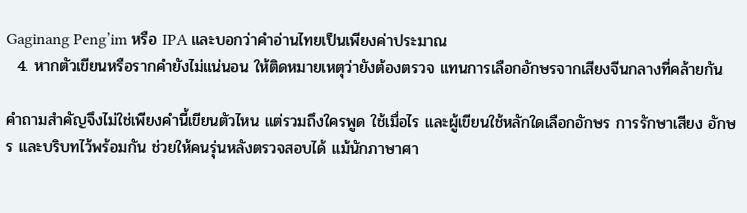Gaginang Peng’im หรือ IPA และบอกว่าคำอ่านไทยเป็นเพียงค่าประมาณ
  4. หากตัวเขียนหรือรากคำยังไม่แน่นอน ให้ติดหมายเหตุว่ายังต้องตรวจ แทนการเลือกอักษรจากเสียงจีนกลางที่คล้ายกัน

คำถามสำคัญจึงไม่ใช่เพียงคำนี้เขียนตัวไหน แต่รวมถึงใครพูด ใช้เมื่อไร และผู้เขียนใช้หลักใดเลือกอักษร การรักษาเสียง อักษร และบริบทไว้พร้อมกัน ช่วยให้คนรุ่นหลังตรวจสอบได้ แม้นักภาษาศา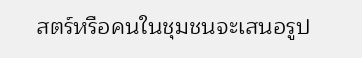สตร์หรือคนในชุมชนจะเสนอรูป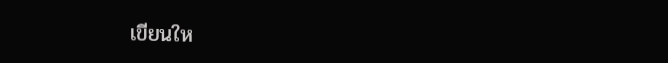เขียนให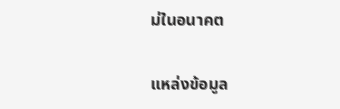ม่ในอนาคต

แหล่งข้อมูล